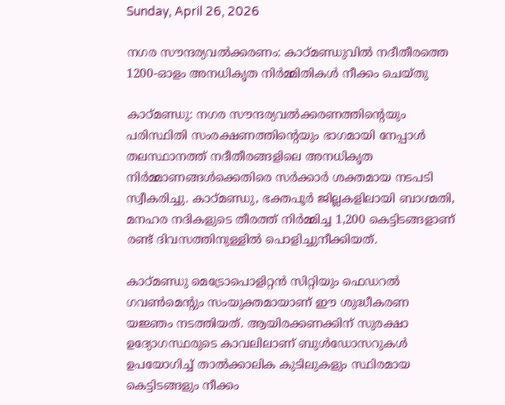Sunday, April 26, 2026

നഗര സൗന്ദര്യവൽക്കരണം: കാഠ്മണ്ഡുവിൽ നദീതീരത്തെ 1200-ഓളം അനധികൃത നിർമ്മിതികൾ നീക്കം ചെയ്തു

കാഠ്മണ്ഡു: നഗര സൗന്ദര്യവൽക്കരണത്തിന്റെയും പരിസ്ഥിതി സംരക്ഷണത്തിന്റെയും ഭാഗമായി നേപ്പാൾ തലസ്ഥാനത്ത് നദീതീരങ്ങളിലെ അനധികൃത നിർമ്മാണങ്ങൾക്കെതിരെ സർക്കാർ ശക്തമായ നടപടി സ്വീകരിച്ചു. കാഠ്മണ്ഡു, ഭക്തപൂർ ജില്ലകളിലായി ബാഗ്മതി, മനഹര നദികളുടെ തീരത്ത് നിർമ്മിച്ച 1,200 കെട്ടിടങ്ങളാണ് രണ്ട് ദിവസത്തിനുള്ളിൽ പൊളിച്ചുനീക്കിയത്.

കാഠ്മണ്ഡു മെട്രോപൊളിറ്റൻ സിറ്റിയും ഫെഡറൽ ഗവൺമെന്റും സംയുക്തമായാണ് ഈ ശുദ്ധീകരണ യജ്ഞം നടത്തിയത്. ആയിരക്കണക്കിന് സുരക്ഷാ ഉദ്യോഗസ്ഥരുടെ കാവലിലാണ് ബുൾഡോസറുകൾ ഉപയോഗിച്ച് താൽക്കാലിക കുടിലുകളും സ്ഥിരമായ കെട്ടിടങ്ങളും നീക്കം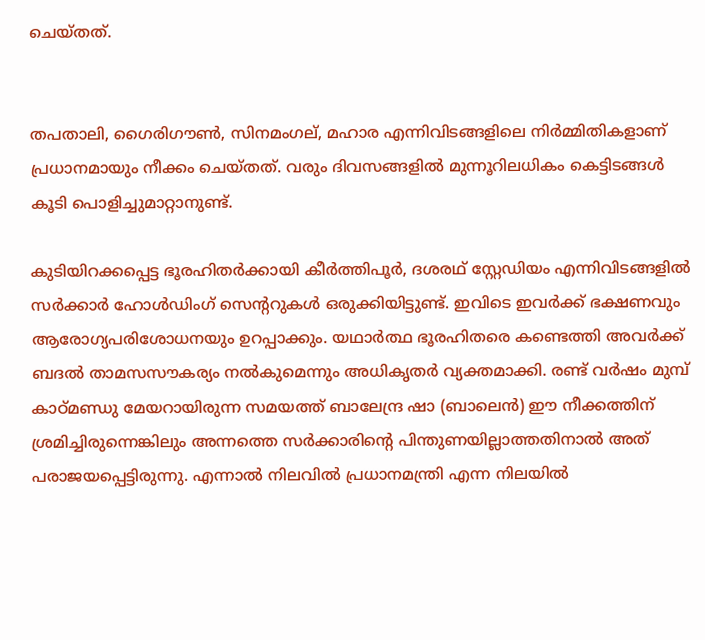ചെയ്തത്.


തപതാലി, ഗൈരിഗൗൺ, സിനമംഗല്, മഹാര എന്നിവിടങ്ങളിലെ നിർമ്മിതികളാണ് പ്രധാനമായും നീക്കം ചെയ്തത്. വരും ദിവസങ്ങളിൽ മുന്നൂറിലധികം കെട്ടിടങ്ങൾ കൂടി പൊളിച്ചുമാറ്റാനുണ്ട്.

കുടിയിറക്കപ്പെട്ട ഭൂരഹിതർക്കായി കീർത്തിപൂർ, ദശരഥ് സ്റ്റേഡിയം എന്നിവിടങ്ങളിൽ സർക്കാർ ഹോൾഡിംഗ് സെന്ററുകൾ ഒരുക്കിയിട്ടുണ്ട്. ഇവിടെ ഇവർക്ക് ഭക്ഷണവും ആരോഗ്യപരിശോധനയും ഉറപ്പാക്കും. യഥാർത്ഥ ഭൂരഹിതരെ കണ്ടെത്തി അവർക്ക് ബദൽ താമസസൗകര്യം നൽകുമെന്നും അധികൃതർ വ്യക്തമാക്കി. രണ്ട് വർഷം മുമ്പ് കാഠ്മണ്ഡു മേയറായിരുന്ന സമയത്ത് ബാലേന്ദ്ര ഷാ (ബാലെൻ) ഈ നീക്കത്തിന് ശ്രമിച്ചിരുന്നെങ്കിലും അന്നത്തെ സർക്കാരിന്റെ പിന്തുണയില്ലാത്തതിനാൽ അത് പരാജയപ്പെട്ടിരുന്നു. എന്നാൽ നിലവിൽ പ്രധാനമന്ത്രി എന്ന നിലയിൽ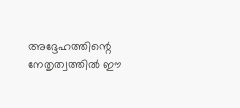അദ്ദേഹത്തിന്റെ നേതൃത്വത്തിൽ ഈ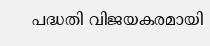പദ്ധതി വിജയകരമായി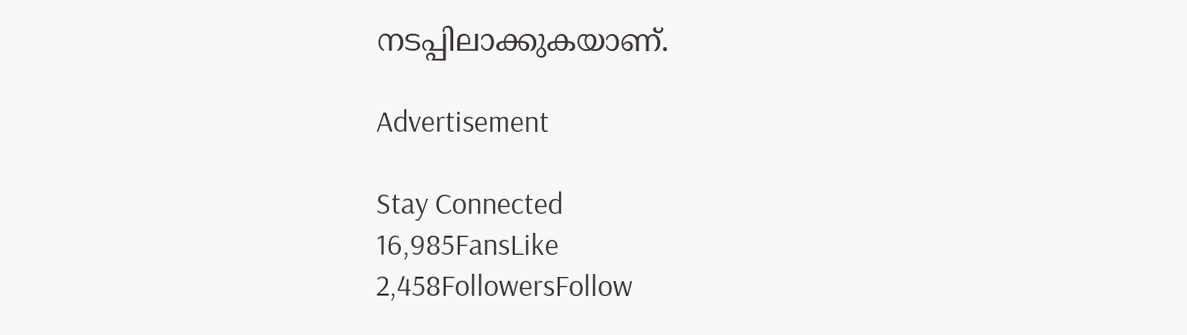നടപ്പിലാക്കുകയാണ്.

Advertisement

Stay Connected
16,985FansLike
2,458FollowersFollow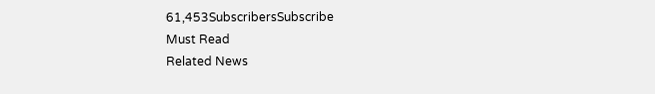61,453SubscribersSubscribe
Must Read
Related News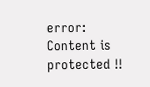error: Content is protected !!